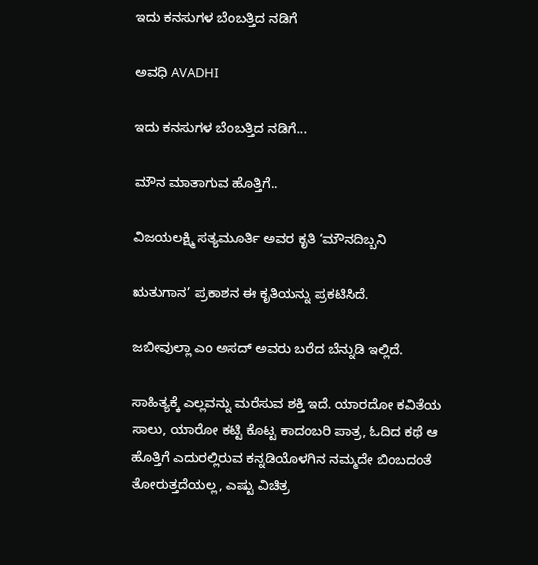ಇದು ಕನಸುಗಳ ಬೆಂಬತ್ತಿದ ನಡಿಗೆ‍

ಅವಧಿ AVADHI

ಇದು ಕನಸುಗಳ ಬೆಂಬತ್ತಿದ ನಡಿಗೆ...

ಮೌನ ಮಾತಾಗುವ ಹೊತ್ತಿಗೆ..

ವಿಜಯಲಕ್ಷ್ಮಿ ಸತ್ಯಮೂರ್ತಿ ಅವರ ಕೃತಿ ‘ಮೌನದಿಬ್ಬನಿ

ಋತುಗಾನ’ ಪ್ರಕಾಶನ ಈ ಕೃತಿಯನ್ನು ಪ್ರಕಟಿಸಿದೆ.

ಜಬೀವುಲ್ಲಾ ಎಂ ಅಸದ್ ಅವರು ಬರೆದ ಬೆನ್ನುಡಿ ಇಲ್ಲಿದೆ.

ಸಾಹಿತ್ಯಕ್ಕೆ ಎಲ್ಲವನ್ನು ಮರೆಸುವ ಶಕ್ತಿ ಇದೆ. ಯಾರದೋ ಕವಿತೆಯ ಸಾಲು, ಯಾರೋ ಕಟ್ಟಿ ಕೊಟ್ಟ ಕಾದಂಬರಿ ಪಾತ್ರ, ಓದಿದ ಕಥೆ ಆ ಹೊತ್ತಿಗೆ ಎದುರಲ್ಲಿರುವ ಕನ್ನಡಿಯೊಳಗಿನ ನಮ್ಮದೇ ಬಿಂಬದಂತೆ ತೋರುತ್ತದೆಯಲ್ಲ, ಎಷ್ಟು ವಿಚಿತ್ರ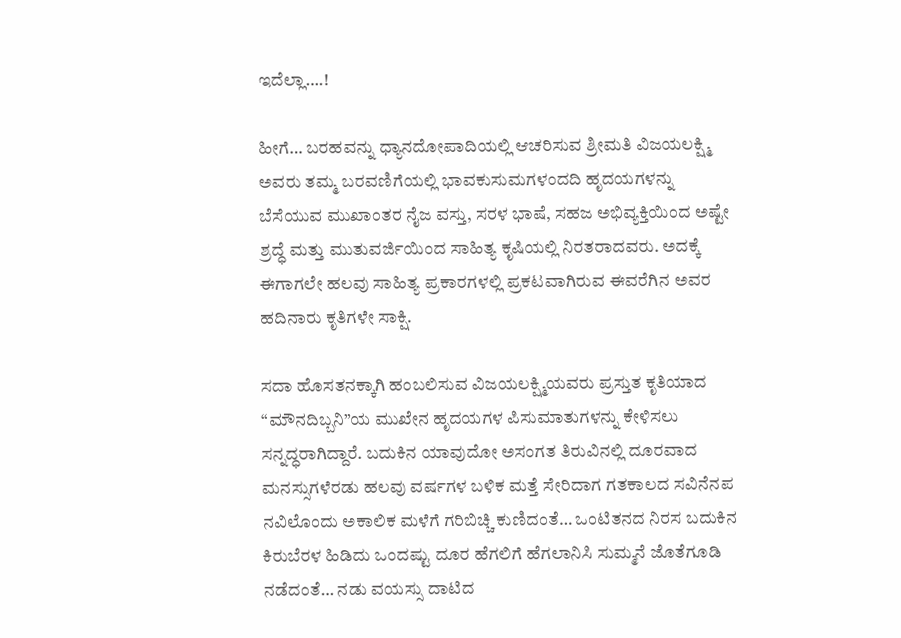ಇದೆಲ್ಲಾ….!

ಹೀಗೆ… ಬರಹವನ್ನು ಧ್ಯಾನದೋಪಾದಿಯಲ್ಲಿ ಆಚರಿಸುವ ಶ್ರೀಮತಿ ವಿಜಯಲಕ್ಷ್ಮಿ ಅವರು ತಮ್ಮ ಬರವಣಿಗೆಯಲ್ಲಿ ಭಾವಕುಸುಮಗಳಂದದಿ ಹೃದಯಗಳನ್ನು ಬೆಸೆಯುವ ಮುಖಾಂತರ ನೈಜ ವಸ್ತು, ಸರಳ ಭಾಷೆ, ಸಹಜ ಅಭಿವ್ಯಕ್ತಿಯಿಂದ ಅಷ್ಟೇ ಶ್ರದ್ಧೆ ಮತ್ತು ಮುತುವರ್ಜಿಯಿಂದ ಸಾಹಿತ್ಯ ಕೃಷಿಯಲ್ಲಿ ನಿರತರಾದವರು. ಅದಕ್ಕೆ ಈಗಾಗಲೇ ಹಲವು ಸಾಹಿತ್ಯ ಪ್ರಕಾರಗಳಲ್ಲಿ ಪ್ರಕಟವಾಗಿರುವ ಈವರೆಗಿನ ಅವರ ಹದಿನಾರು ಕೃತಿಗಳೇ ಸಾಕ್ಷಿ.

ಸದಾ ಹೊಸತನಕ್ಕಾಗಿ ಹಂಬಲಿಸುವ ವಿಜಯಲಕ್ಷ್ಮಿಯವರು ಪ್ರಸ್ತುತ ಕೃತಿಯಾದ “ಮೌನದಿಬ್ಬನಿ”ಯ ಮುಖೇನ ಹೃದಯಗಳ ಪಿಸುಮಾತುಗಳನ್ನು ಕೇಳಿಸಲು ಸನ್ನದ್ಧರಾಗಿದ್ದಾರೆ. ಬದುಕಿನ ಯಾವುದೋ ಅಸಂಗತ ತಿರುವಿನಲ್ಲಿ ದೂರವಾದ ಮನಸ್ಸುಗಳೆರಡು ಹಲವು ವರ್ಷಗಳ ಬಳಿಕ ಮತ್ತೆ ಸೇರಿದಾಗ ಗತಕಾಲದ ಸವಿನೆನಪ ನವಿಲೊಂದು ಅಕಾಲಿಕ ಮಳೆಗೆ ಗರಿಬಿಚ್ಚಿ ಕುಣಿದಂತೆ… ಒಂಟಿತನದ ನಿರಸ ಬದುಕಿನ ಕಿರುಬೆರಳ ಹಿಡಿದು ಒಂದಷ್ಟು ದೂರ ಹೆಗಲಿಗೆ ಹೆಗಲಾನಿಸಿ ಸುಮ್ಮನೆ ಜೊತೆಗೂಡಿ ನಡೆದಂತೆ… ನಡು ವಯಸ್ಸು ದಾಟಿದ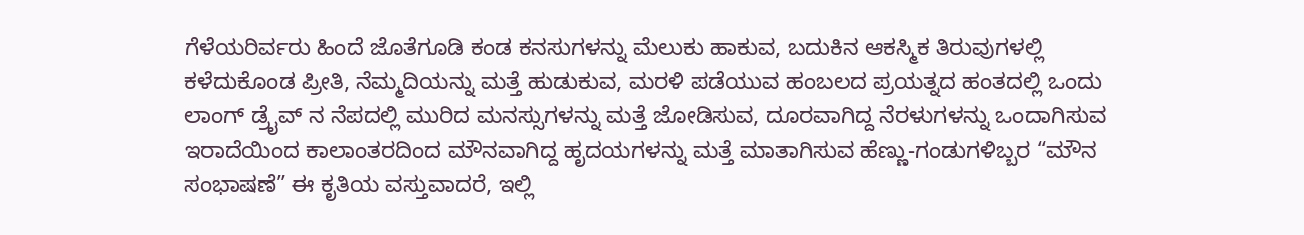ಗೆಳೆಯರಿರ್ವರು ಹಿಂದೆ ಜೊತೆಗೂಡಿ ಕಂಡ ಕನಸುಗಳನ್ನು ಮೆಲುಕು ಹಾಕುವ, ಬದುಕಿನ ಆಕಸ್ಮಿಕ ತಿರುವುಗಳಲ್ಲಿ ಕಳೆದುಕೊಂಡ ಪ್ರೀತಿ, ನೆಮ್ಮದಿಯನ್ನು ಮತ್ತೆ ಹುಡುಕುವ, ಮರಳಿ ಪಡೆಯುವ ಹಂಬಲದ ಪ್ರಯತ್ನದ ಹಂತದಲ್ಲಿ ಒಂದು ಲಾಂಗ್ ಡ್ರೈವ್ ನ ನೆಪದಲ್ಲಿ ಮುರಿದ ಮನಸ್ಸುಗಳನ್ನು ಮತ್ತೆ ಜೋಡಿಸುವ, ದೂರವಾಗಿದ್ದ ನೆರಳುಗಳನ್ನು ಒಂದಾಗಿಸುವ ಇರಾದೆಯಿಂದ ಕಾಲಾಂತರದಿಂದ ಮೌನವಾಗಿದ್ದ ಹೃದಯಗಳನ್ನು ಮತ್ತೆ ಮಾತಾಗಿಸುವ ಹೆಣ್ಣು-ಗಂಡುಗಳಿಬ್ಬರ “ಮೌನ ಸಂಭಾಷಣೆ” ಈ ಕೃತಿಯ ವಸ್ತುವಾದರೆ, ಇಲ್ಲಿ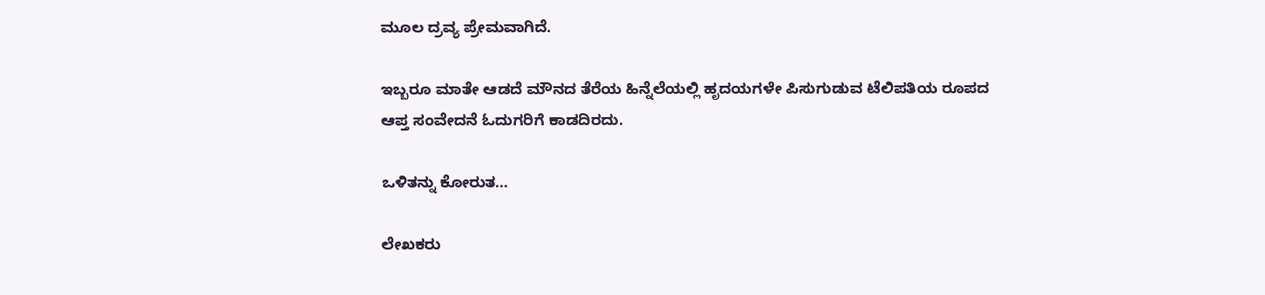ಮೂಲ ದ್ರವ್ಯ ಪ್ರೇಮವಾಗಿದೆ.

ಇಬ್ಬರೂ ಮಾತೇ ಆಡದೆ ಮೌನದ ತೆರೆಯ ಹಿನ್ನೆಲೆಯಲ್ಲಿ ಹೃದಯಗಳೇ ಪಿಸುಗುಡುವ ಟೆಲಿಪತಿಯ ರೂಪದ ಆಪ್ತ ಸಂವೇದನೆ ಓದುಗರಿಗೆ ಕಾಡದಿರದು.

ಒಳಿತನ್ನು ಕೋರುತ…

ಲೇಖಕರು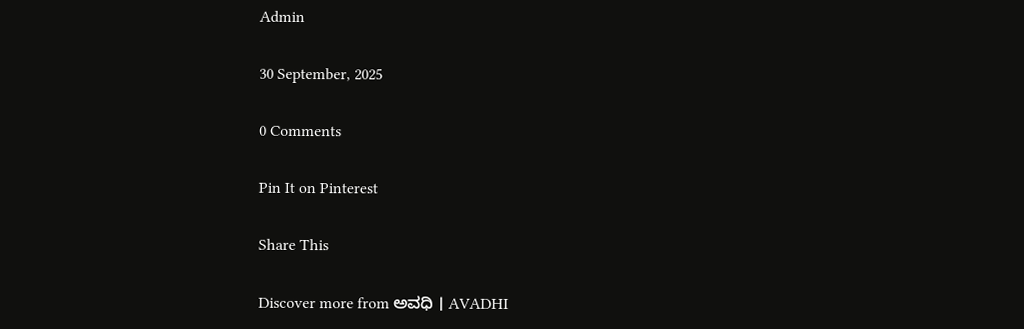Admin

30 September, 2025

0 Comments

Pin It on Pinterest

Share This

Discover more from ಅವಧಿ । AVADHI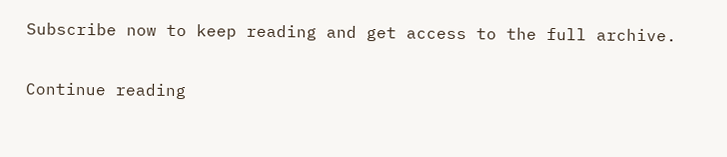Subscribe now to keep reading and get access to the full archive.

Continue reading